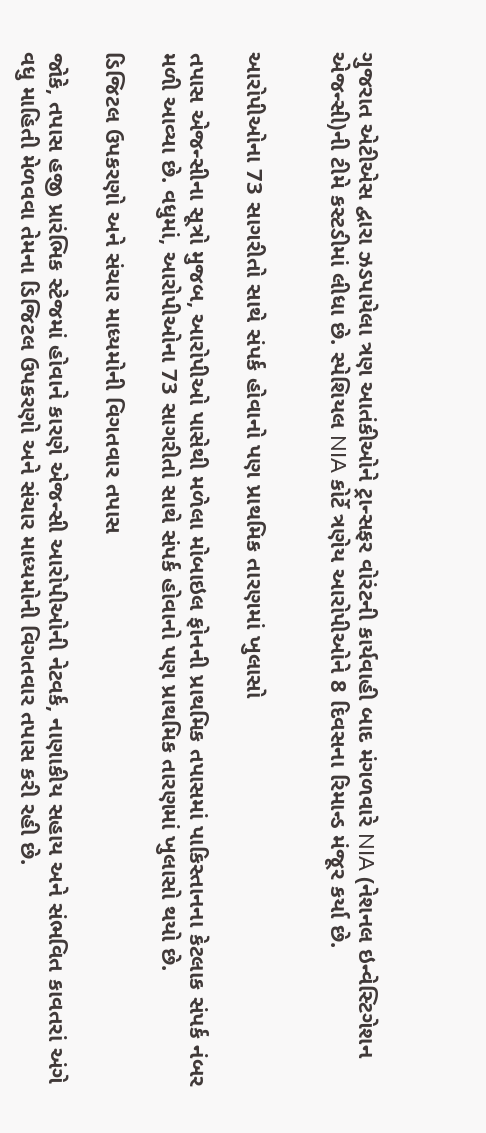ગુજરાત એટીએસ દ્વારા ઝડપાયેલા ત્રણ આતંકીઓને ટ્રાન્સફર વોરંટની કાર્યવાહી બાદ મંગળવારે NIA (નેશનલ ઇન્વેસ્ટિગેશન એજન્સી)ની ટીમે કસ્ટડીમાં લીધા છે. સ્પેશિયલ NIA કોર્ટે ત્રણેય આરોપીઓને 8 દિવસના રિમાન્ડ મંજૂર કર્યા છે.


આરોપીઓના 73 સાગરીતો સાથે સંપર્ક હોવાનો પણ પ્રાથમિક તારણમાં ખુલાસો

તપાસ એજન્સીના સૂત્રો મુજબ, આરોપીઓ પાસેથી મળેલા મોબાઇલ ફોનની પ્રાથમિક તપાસમાં પાકિસ્તાનના કેટલાક સંપર્ક નંબર મળી આવ્યા છે. વધુમાં, આરોપીઓના 73 સાગરીતો સાથે સંપર્ક હોવાનો પણ પ્રાથમિક તારણમાં ખુલાસો થયો છે.

ડિજિટલ ઉપકરણો અને સંચાર માધ્યમોની વિગતવાર તપાસ

જોકે, તપાસ હજી પ્રારંભિક સ્ટેજમાં હોવાને કારણે એજન્સી આરોપીઓની નેટવર્ક, નાણાકીય સહાય અને સંભવિત કાવતરાં અંગે વધુ માહિતી મેળવવા તેમના ડિજિટલ ઉપકરણો અને સંચાર માધ્યમોની વિગતવાર તપાસ કરી રહી છે.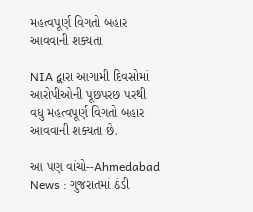મહત્વપૂર્ણ વિગતો બહાર આવવાની શક્યતા

NIA દ્વારા આગામી દિવસોમાં આરોપીઓની પૂછપરછ પરથી વધુ મહત્વપૂર્ણ વિગતો બહાર આવવાની શક્યતા છે.

આ પણ વાંચો--Ahmedabad News : ગુજરાતમાં ઠંડી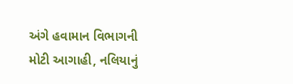અંગે હવામાન વિભાગની મોટી આગાહી, નલિયાનું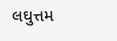લઘુત્તમ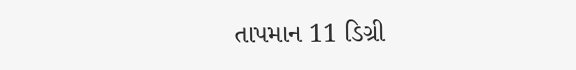તાપમાન 11 ડિગ્રી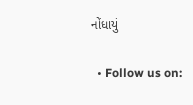નોંધાયું

  • Follow us on: